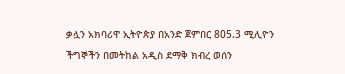ቃሏን አክባሪዋ ኢትዮጵያ በአንድ ጀምበር 805.3 ሚሊዮን ችግኞችን በመትከል አዲስ ደማቅ ክብረ ወሰን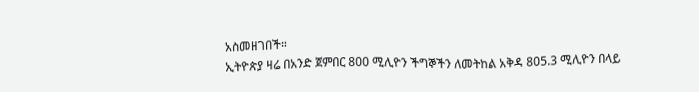አስመዘገበች።
ኢትዮጵያ ዛሬ በአንድ ጀምበር 800 ሚሊዮን ችግኞችን ለመትከል አቅዳ 805.3 ሚሊዮን በላይ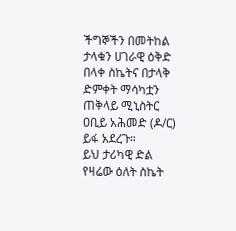ችግኞችን በመትከል ታላቁን ሀገራዊ ዕቅድ በላቀ ስኬትና በታላቅ ድምቀት ማሳካቷን ጠቅላይ ሚኒስትር ዐቢይ አሕመድ (ዶ/ር) ይፋ አደረጉ።
ይህ ታሪካዊ ድል የዛሬው ዕለት ስኬት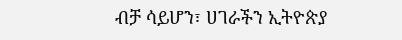ብቻ ሳይሆን፣ ሀገራችን ኢትዮጵያ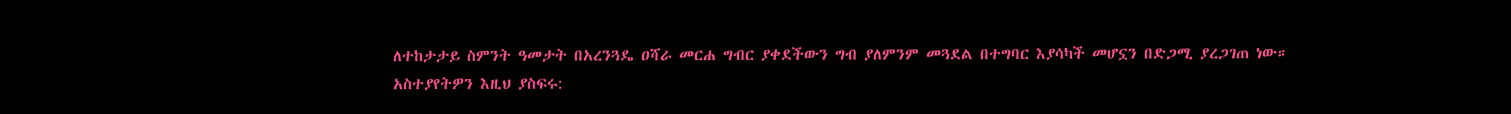ለተከታታይ ስምንት ዓመታት በአረንጓዴ ዐሻራ መርሐ ግብር ያቀደችውን ግብ ያለምንም መጓደል በተግባር እያሳካች መሆኗን በድጋሚ ያረጋገጠ ነው።
አስተያየትዎን እዚህ ያስፍሩ: